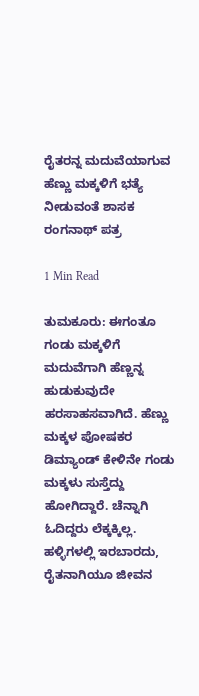ರೈತರನ್ನ ಮದುವೆಯಾಗುವ ಹೆಣ್ಣು ಮಕ್ಕಳಿಗೆ ಭತ್ಯೆ ನೀಡುವಂತೆ ಶಾಸಕ ರಂಗನಾಥ್ ಪತ್ರ

1 Min Read

ತುಮಕೂರು: ಈಗಂತೂ ಗಂಡು ಮಕ್ಕಳಿಗೆ ಮದುವೆಗಾಗಿ ಹೆಣ್ಣನ್ನ ಹುಡುಕುವುದೇ ಹರಸಾಹಸವಾಗಿದೆ. ಹೆಣ್ಣು ಮಕ್ಕಳ ಪೋಷಕರ ಡಿಮ್ಯಾಂಡ್ ಕೇಳಿನೇ ಗಂಡು ಮಕ್ಕಳು ಸುಸ್ತೆದ್ದು ಹೋಗಿದ್ದಾರೆ. ಚೆನ್ನಾಗಿ ಓದಿದ್ದರು ಲೆಕ್ಕಕ್ಕಿಲ್ಲ. ಹಳ್ಳಿಗಳಲ್ಲಿ ಇರಬಾರದು, ರೈತನಾಗಿಯೂ ಜೀವನ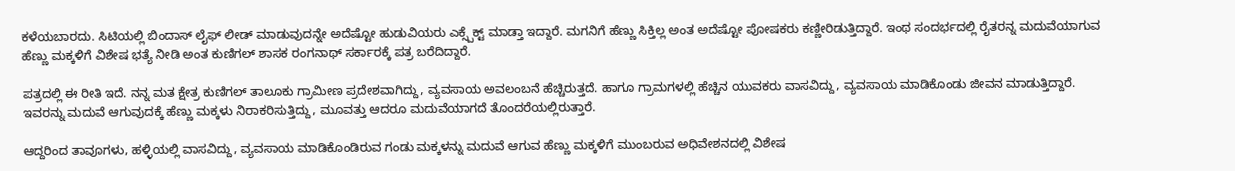ಕಳೆಯಬಾರದು. ಸಿಟಿಯಲ್ಲಿ ಬಿಂದಾಸ್ ಲೈಫ್ ಲೀಡ್ ಮಾಡುವುದನ್ನೇ ಅದೆಷ್ಟೋ ಹುಡುವಿಯರು ಎಕ್ಸ್ಪೆಕ್ಟ್ ಮಾಡ್ತಾ ಇದ್ದಾರೆ. ಮಗನಿಗೆ ಹೆಣ್ಣು ಸಿಕ್ತಿಲ್ಲ ಅಂತ ಅದೆಷ್ಟೋ ಪೋಷಕರು ಕಣ್ಣೀರಿಡುತ್ತಿದ್ದಾರೆ. ಇಂಥ ಸಂದರ್ಭದಲ್ಲಿ ರೈತರನ್ನ ಮದುವೆಯಾಗುವ ಹೆಣ್ಣು ಮಕ್ಕಳಿಗೆ ವಿಶೇಷ ಭತ್ಯೆ ನೀಡಿ ಅಂತ ಕುಣಿಗಲ್ ಶಾಸಕ ರಂಗನಾಥ್ ಸರ್ಕಾರಕ್ಕೆ ಪತ್ರ ಬರೆದಿದ್ದಾರೆ.

ಪತ್ರದಲ್ಲಿ ಈ ರೀತಿ ಇದೆ. ನನ್ನ ಮತ ಕ್ಷೇತ್ರ ಕುಣಿಗಲ್ ತಾಲೂಕು ಗ್ರಾಮೀಣ ಪ್ರದೇಶವಾಗಿದ್ದು, ವ್ಯವಸಾಯ ಅವಲಂಬನೆ ಹೆಚ್ಚಿರುತ್ತದೆ. ಹಾಗೂ ಗ್ರಾಮಗಳಲ್ಲಿ ಹೆಚ್ಚಿನ ಯುವಕರು ವಾಸವಿದ್ದು, ವ್ಯವಸಾಯ ಮಾಡಿಕೊಂಡು ಜೀವನ ಮಾಡುತ್ತಿದ್ದಾರೆ. ಇವರನ್ನು ಮದುವೆ ಆಗುವುದಕ್ಕೆ ಹೆಣ್ಣು ಮಕ್ಕಳು ನಿರಾಕರಿಸುತ್ತಿದ್ದು, ಮೂವತ್ತು ಆದರೂ ಮದುವೆಯಾಗದೆ ತೊಂದರೆಯಲ್ಲಿರುತ್ತಾರೆ.

ಆದ್ದರಿಂದ ತಾವೂಗಳು, ಹಳ್ಳಿಯಲ್ಲಿ ವಾಸವಿದ್ದು, ವ್ಯವಸಾಯ ಮಾಡಿಕೊಂಡಿರುವ ಗಂಡು ಮಕ್ಕಳನ್ನು ಮದುವೆ ಆಗುವ ಹೆಣ್ಣು ಮಕ್ಕಳಿಗೆ ಮುಂಬರುವ ಅಧಿವೇಶನದಲ್ಲಿ ವಿಶೇಷ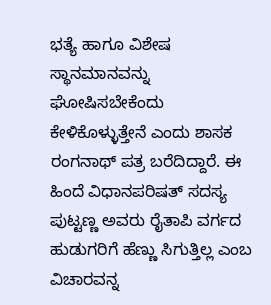ಭತ್ಯೆ ಹಾಗೂ ವಿಶೇಷ ಸ್ಥಾನಮಾನವನ್ನು ಘೋಷಿಸಬೇಕೆಂದು ಕೇಳಿಕೊಳ್ಳುತ್ತೇನೆ ಎಂದು ಶಾಸಕ ರಂಗನಾಥ್ ಪತ್ರ ಬರೆದಿದ್ದಾರೆ. ಈ ಹಿಂದೆ ವಿಧಾನಪರಿಷತ್ ಸದಸ್ಯ ಪುಟ್ಟಣ್ಣ ಅವರು ರೈತಾಪಿ ವರ್ಗದ ಹುಡುಗರಿಗೆ ಹೆಣ್ಣು ಸಿಗುತ್ತಿಲ್ಲ ಎಂಬ ವಿಚಾರವನ್ನ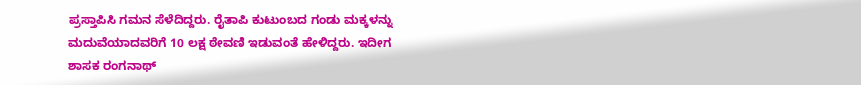ಪ್ರಸ್ತಾಪಿಸಿ ಗಮನ ಸೆಳೆದಿದ್ದರು. ರೈತಾಪಿ ಕುಟುಂಬದ ಗಂಡು ಮಕ್ಕಳನ್ನು ಮದುವೆಯಾದವರಿಗೆ 10 ಲಕ್ಷ ಠೇವಣಿ ಇಡುವಂತೆ ಹೇಳಿದ್ದರು. ಇದೀಗ ಶಾಸಕ ರಂಗನಾಥ್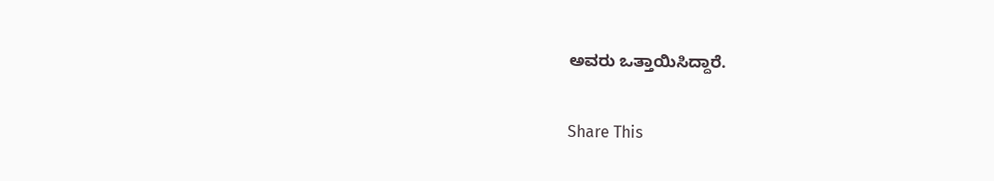ಅವರು ಒತ್ತಾಯಿಸಿದ್ದಾರೆ.

Share This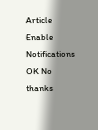Article
Enable Notifications OK No thanks